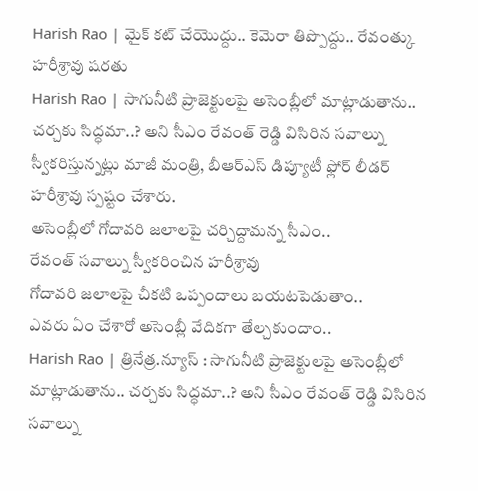Harish Rao | మైక్ కట్ చేయొద్దు.. కెమెరా తిప్పొద్దు.. రేవంత్కు హరీశ్రావు షరతు
Harish Rao | సాగునీటి ప్రాజెక్టులపై అసెంబ్లీలో మాట్లాడుతాను.. చర్చకు సిద్ధమా..? అని సీఎం రేవంత్ రెడ్డి విసిరిన సవాల్ను స్వీకరిస్తున్నట్లు మాజీ మంత్రి, బీఆర్ఎస్ డిప్యూటీ ఫ్లోర్ లీడర్ హరీశ్రావు స్పష్టం చేశారు.
అసెంబ్లీలో గోదావరి జలాలపై చర్చిద్దామన్న సీఎం..
రేవంత్ సవాల్ను స్వీకరించిన హరీశ్రావు
గోదావరి జలాలపై చీకటి ఒప్పందాలు బయటపెడుతాం..
ఎవరు ఏం చేశారో అసెంబ్లీ వేదికగా తేల్చకుందాం..
Harish Rao | త్రినేత్ర.న్యూస్ : సాగునీటి ప్రాజెక్టులపై అసెంబ్లీలో మాట్లాడుతాను.. చర్చకు సిద్ధమా..? అని సీఎం రేవంత్ రెడ్డి విసిరిన సవాల్ను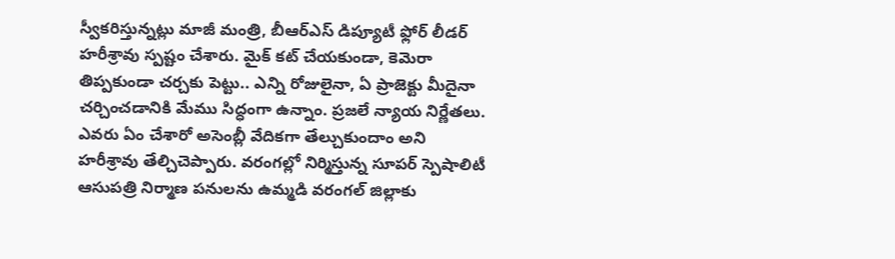స్వీకరిస్తున్నట్లు మాజీ మంత్రి, బీఆర్ఎస్ డిప్యూటీ ఫ్లోర్ లీడర్ హరీశ్రావు స్పష్టం చేశారు. మైక్ కట్ చేయకుండా, కెమెరా తిప్పకుండా చర్చకు పెట్టు.. ఎన్ని రోజులైనా, ఏ ప్రాజెక్టు మీదైనా చర్చించడానికి మేము సిద్ధంగా ఉన్నాం. ప్రజలే న్యాయ నిర్ణేతలు. ఎవరు ఏం చేశారో అసెంబ్లీ వేదికగా తేల్చుకుందాం అని హరీశ్రావు తేల్చిచెప్పారు. వరంగల్లో నిర్మిస్తున్న సూపర్ స్పెషాలిటీ ఆసుపత్రి నిర్మాణ పనులను ఉమ్మడి వరంగల్ జిల్లాకు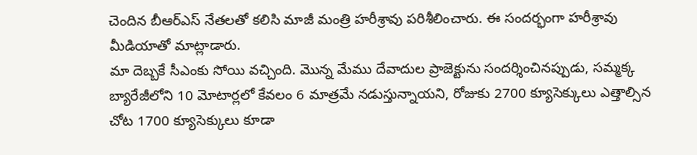చెందిన బీఆర్ఎస్ నేతలతో కలిసి మాజీ మంత్రి హరీశ్రావు పరిశీలించారు. ఈ సందర్భంగా హరీశ్రావు మీడియాతో మాట్లాడారు.
మా దెబ్బకే సీఎంకు సోయి వచ్చింది. మొన్న మేము దేవాదుల ప్రాజెక్టును సందర్శించినప్పుడు, సమ్మక్క బ్యారేజీలోని 10 మోటార్లలో కేవలం 6 మాత్రమే నడుస్తున్నాయని, రోజుకు 2700 క్యూసెక్కులు ఎత్తాల్సిన చోట 1700 క్యూసెక్కులు కూడా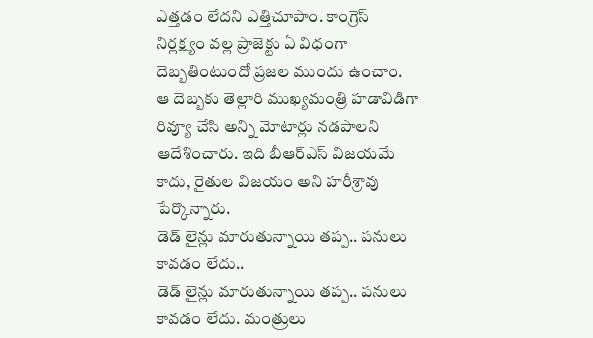ఎత్తడం లేదని ఎత్తిచూపాం. కాంగ్రెస్ నిర్లక్ష్యం వల్ల ప్రాజెక్టు ఏ విధంగా దెబ్బతింటుందో ప్రజల ముందు ఉంచాం. ఆ దెబ్బకు తెల్లారి ముఖ్యమంత్రి హడావిడిగా రివ్యూ చేసి అన్ని మోటార్లు నడపాలని ఆదేశించారు. ఇది బీఆర్ఎస్ విజయమే కాదు, రైతుల విజయం అని హరీశ్రావు పేర్కొన్నారు.
డెడ్ లైన్లు మారుతున్నాయి తప్ప.. పనులు కావడం లేదు..
డెడ్ లైన్లు మారుతున్నాయి తప్ప.. పనులు కావడం లేదు. మంత్రులు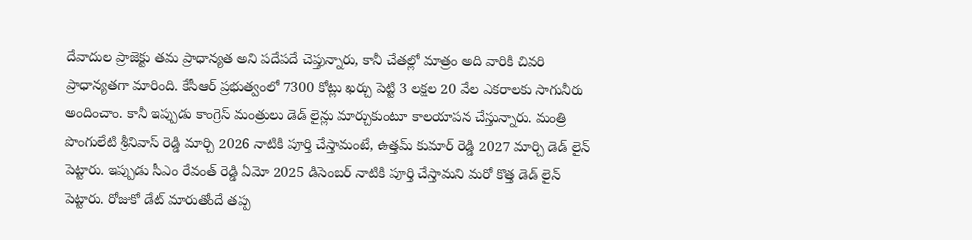దేవాదుల ప్రాజెక్టు తమ ప్రాధాన్యత అని పదేపదే చెప్తున్నారు, కానీ చేతల్లో మాత్రం అది వారికి చివరి ప్రాధాన్యతగా మారింది. కేసీఆర్ ప్రభుత్వంలో 7300 కోట్లు ఖర్చు పెట్టి 3 లక్షల 20 వేల ఎకరాలకు సాగునీరు అందించాం. కానీ ఇప్పుడు కాంగ్రెస్ మంత్రులు డెడ్ లైన్లు మార్చుకుంటూ కాలయాపన చేస్తున్నారు. మంత్రి పొంగులేటి శ్రీనివాస్ రెడ్డి మార్చి 2026 నాటికి పూర్తి చేస్తామంటే, ఉత్తమ్ కుమార్ రెడ్డి 2027 మార్చి డెడ్ లైన్ పెట్టారు. ఇప్పుడు సీఎం రేవంత్ రెడ్డి ఏమో 2025 డిసెంబర్ నాటికి పూర్తి చేస్తామని మరో కొత్త డెడ్ లైన్ పెట్టారు. రోజుకో డేట్ మారుతోందే తప్ప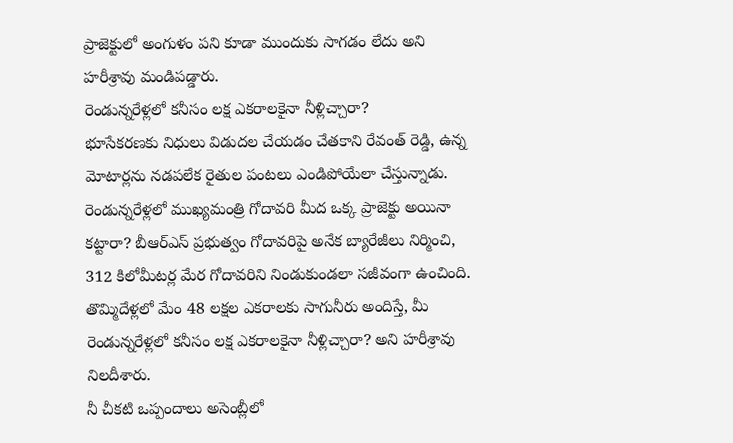ప్రాజెక్టులో అంగుళం పని కూడా ముందుకు సాగడం లేదు అని హరీశ్రావు మండిపడ్డారు.
రెండున్నరేళ్లలో కనీసం లక్ష ఎకరాలకైనా నీళ్లిచ్చారా?
భూసేకరణకు నిధులు విడుదల చేయడం చేతకాని రేవంత్ రెడ్డి, ఉన్న మోటార్లను నడపలేక రైతుల పంటలు ఎండిపోయేలా చేస్తున్నాడు. రెండున్నరేళ్లలో ముఖ్యమంత్రి గోదావరి మీద ఒక్క ప్రాజెక్టు అయినా కట్టారా? బీఆర్ఎస్ ప్రభుత్వం గోదావరిపై అనేక బ్యారేజీలు నిర్మించి, 312 కిలోమీటర్ల మేర గోదావరిని నిండుకుండలా సజీవంగా ఉంచింది. తొమ్మిదేళ్లలో మేం 48 లక్షల ఎకరాలకు సాగునీరు అందిస్తే, మీ రెండున్నరేళ్లలో కనీసం లక్ష ఎకరాలకైనా నీళ్లిచ్చారా? అని హరీశ్రావు నిలదీశారు.
నీ చీకటి ఒప్పందాలు అసెంబ్లీలో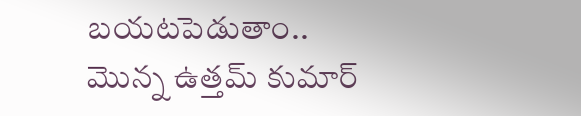బయటపెడుతాం..
మొన్న ఉత్తమ్ కుమార్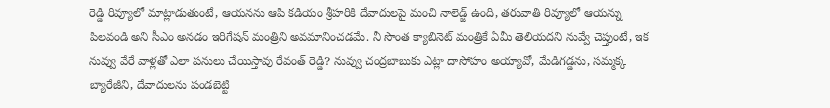రెడ్డి రివ్యూలో మాట్లాడుతుంటే, ఆయనను ఆపి కడియం శ్రీహరికి దేవాదులపై మంచి నాలెడ్జ్ ఉంది, తరువాతి రివ్యూలో ఆయన్ను పిలవండి అని సీఎం అనడం ఇరిగేషన్ మంత్రిని అవమానించడమే. నీ సొంత క్యాబినెట్ మంత్రికే ఏమీ తెలియదని నువ్వే చెప్తుంటే, ఇక నువ్వు వేరే వాళ్లతో ఎలా పనులు చేయిస్తావు రేవంత్ రెడ్డి? నువ్వు చంద్రబాబుకు ఎట్లా దాసోహం అయ్యావో, మేడిగడ్డను, సమ్మక్క బ్యారేజీని, దేవాదులను పండబెట్టి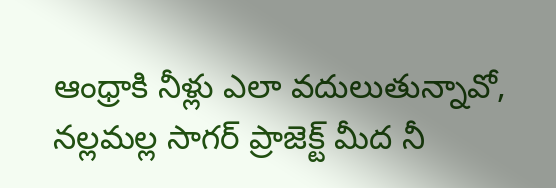ఆంధ్రాకి నీళ్లు ఎలా వదులుతున్నావో, నల్లమల్ల సాగర్ ప్రాజెక్ట్ మీద నీ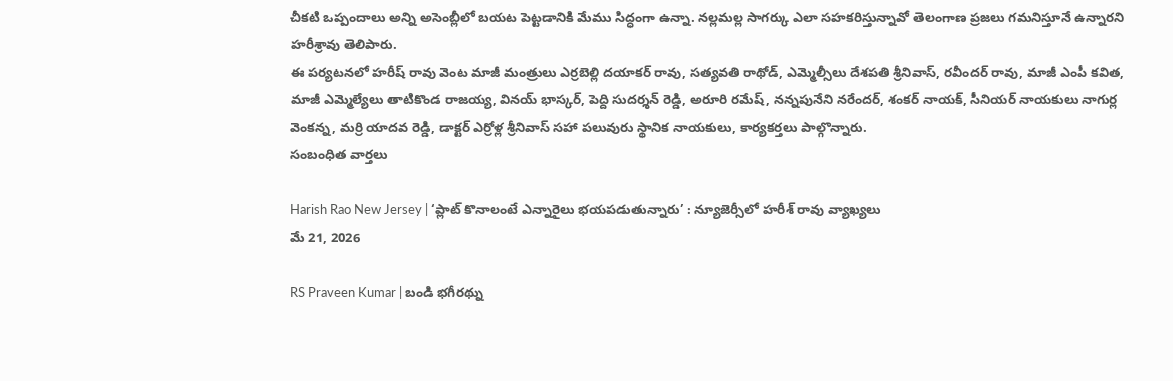చీకటి ఒప్పందాలు అన్ని అసెంబ్లీలో బయట పెట్టడానికి మేము సిద్ధంగా ఉన్నా. నల్లమల్ల సాగర్కు ఎలా సహకరిస్తున్నావో తెలంగాణ ప్రజలు గమనిస్తూనే ఉన్నారని హరీశ్రావు తెలిపారు.
ఈ పర్యటనలో హరీష్ రావు వెంట మాజీ మంత్రులు ఎర్రబెల్లి దయాకర్ రావు, సత్యవతి రాథోడ్, ఎమ్మెల్సీలు దేశపతి శ్రీనివాస్, రవీందర్ రావు, మాజీ ఎంపీ కవిత, మాజీ ఎమ్మెల్యేలు తాటికొండ రాజయ్య, వినయ్ భాస్కర్, పెద్ది సుదర్శన్ రెడ్డి, అరూరి రమేష్, నన్నపునేని నరేందర్, శంకర్ నాయక్, సీనియర్ నాయకులు నాగుర్ల వెంకన్న, మర్రి యాదవ రెడ్డి, డాక్టర్ ఎర్రోళ్ల శ్రీనివాస్ సహా పలువురు స్థానిక నాయకులు, కార్యకర్తలు పాల్గొన్నారు.
సంబంధిత వార్తలు

Harish Rao New Jersey | ‘ప్లాట్ కొనాలంటే ఎన్నారైలు భయపడుతున్నారు’ : న్యూజెర్సీలో హరీశ్ రావు వ్యాఖ్యలు
మే 21, 2026

RS Praveen Kumar | బండి భగీరథ్ను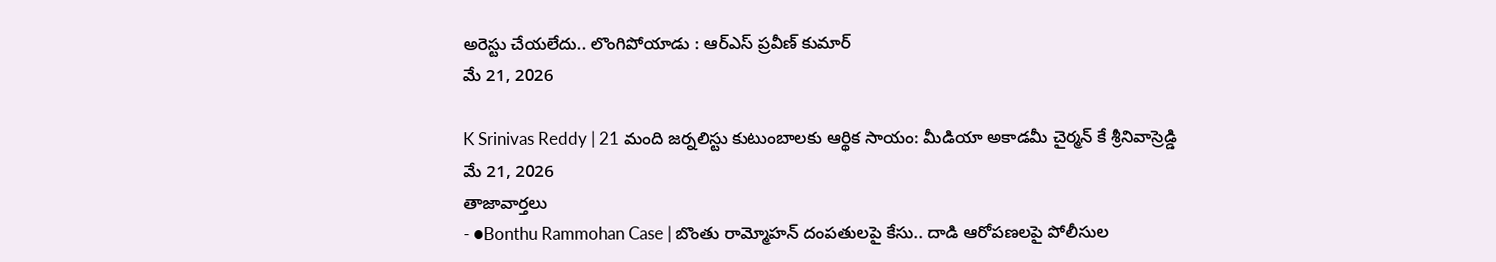అరెస్టు చేయలేదు.. లొంగిపోయాడు : ఆర్ఎస్ ప్రవీణ్ కుమార్
మే 21, 2026

K Srinivas Reddy | 21 మంది జర్నలిస్టు కుటుంబాలకు ఆర్థిక సాయం: మీడియా అకాడమీ చైర్మన్ కే శ్రీనివాస్రెడ్డి
మే 21, 2026
తాజావార్తలు
- ●Bonthu Rammohan Case | బొంతు రామ్మోహన్ దంపతులపై కేసు.. దాడి ఆరోపణలపై పోలీసుల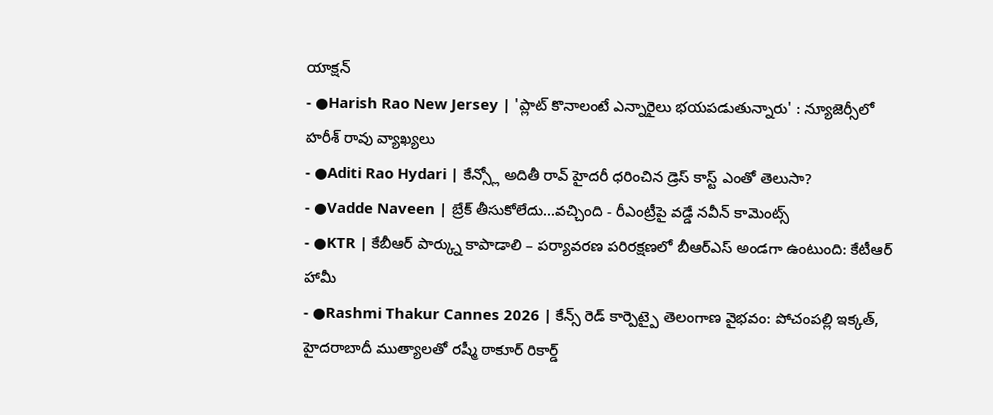యాక్షన్
- ●Harish Rao New Jersey | 'ప్లాట్ కొనాలంటే ఎన్నారైలు భయపడుతున్నారు' : న్యూజెర్సీలో హరీశ్ రావు వ్యాఖ్యలు
- ●Aditi Rao Hydari | కేన్స్లో అదితీ రావ్ హైదరీ ధరించిన డ్రెస్ కాస్ట్ ఎంతో తెలుసా?
- ●Vadde Naveen | బ్రేక్ తీసుకోలేదు...వచ్చింది - రీఎంట్రీపై వడ్డే నవీన్ కామెంట్స్
- ●KTR | కేబీఆర్ పార్క్ను కాపాడాలి – పర్యావరణ పరిరక్షణలో బీఆర్ఎస్ అండగా ఉంటుంది: కేటీఆర్ హామీ
- ●Rashmi Thakur Cannes 2026 | కేన్స్ రెడ్ కార్పెట్పై తెలంగాణ వైభవం: పోచంపల్లి ఇక్కత్, హైదరాబాదీ ముత్యాలతో రష్మీ ఠాకూర్ రికార్డ్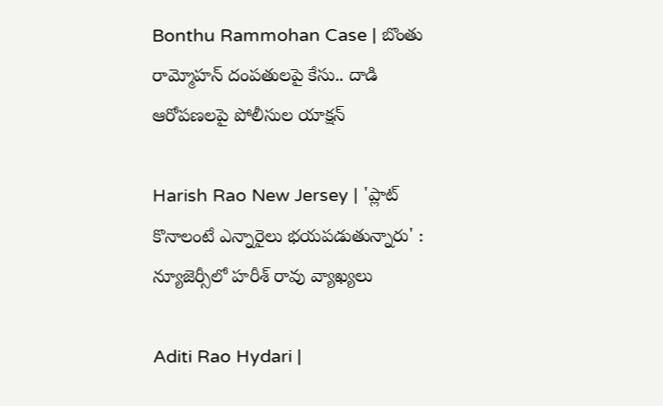Bonthu Rammohan Case | బొంతు రామ్మోహన్ దంపతులపై కేసు.. దాడి ఆరోపణలపై పోలీసుల యాక్షన్

Harish Rao New Jersey | 'ప్లాట్ కొనాలంటే ఎన్నారైలు భయపడుతున్నారు' : న్యూజెర్సీలో హరీశ్ రావు వ్యాఖ్యలు

Aditi Rao Hydari |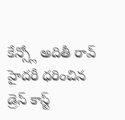కేన్స్లో అదితీ రావ్ హైదరీ ధరించిన డ్రెస్ కాస్ట్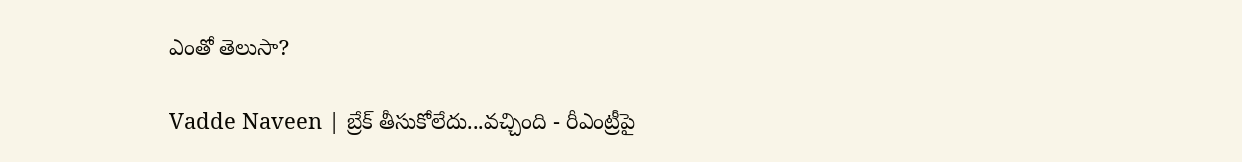ఎంతో తెలుసా?

Vadde Naveen | బ్రేక్ తీసుకోలేదు...వచ్చింది - రీఎంట్రీపై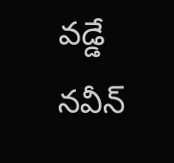వడ్డే నవీన్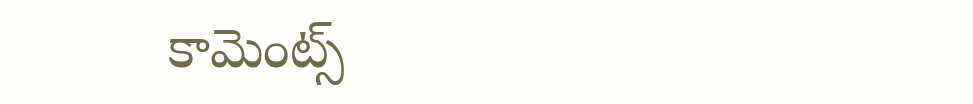కామెంట్స్